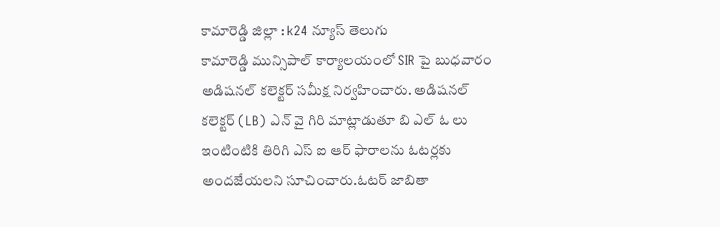కామారెడ్డి జిల్లా : k24 న్యూస్ తెలుగు
కామారెడ్డి మున్సిపాల్ కార్యాలయంలో SIR పై బుధవారం అడిషనల్ కలెక్టర్ సమీక్ష నిర్వహించారు. అడిషనల్ కలెక్టర్ (LB) ఎన్ వై గిరి మాట్లాడుతూ బి ఎల్ ఓ లు ఇంటింటికి తిరిగి ఎస్ ఐ ఆర్ ఫారాలను ఓటర్లకు అందజేయలని సూచించారు.ఓటర్ జాబితా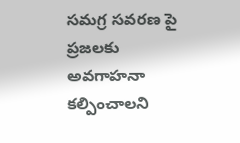సమగ్ర సవరణ పై ప్రజలకు అవగాహనా కల్పించాలని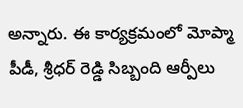అన్నారు. ఈ కార్యక్రమంలో మోప్మా పీడీ, శ్రీధర్ రెడ్డి సిబ్బంది ఆర్పీలు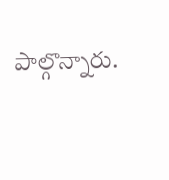పాల్గొన్నారు.